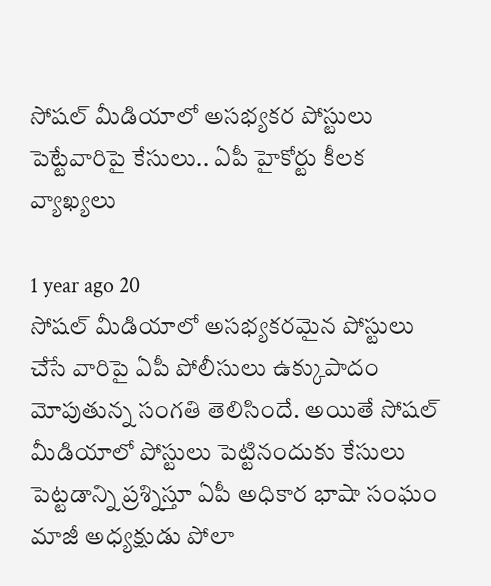సోషల్ మీడియాలో అసభ్యకర పోస్టులు పెట్టేవారిపై కేసులు.. ఏపీ హైకోర్టు కీలక వ్యాఖ్యలు

1 year ago 20
సోషల్ మీడియాలో అసభ్యకరమైన పోస్టులు చేసే వారిపై ఏపీ పోలీసులు ఉక్కుపాదం మోపుతున్న సంగతి తెలిసిందే. అయితే సోషల్ మీడియాలో పోస్టులు పెట్టినందుకు కేసులు పెట్టడాన్ని ప్రశ్నిస్తూ ఏపీ అధికార భాషా సంఘం మాజీ అధ్యక్షుడు పోలా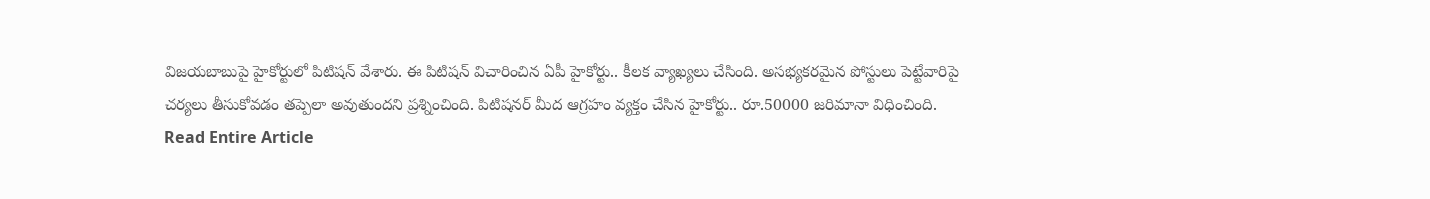విజయబాబుపై హైకోర్టులో పిటిషన్ వేశారు. ఈ పిటిషన్ విచారించిన ఏపీ హైకోర్టు.. కీలక వ్యాఖ్యలు చేసింది. అసభ్యకరమైన పోస్టులు పెట్టేవారిపై చర్యలు తీసుకోవడం తప్పెలా అవుతుందని ప్రశ్నించింది. పిటిషనర్ మీద ఆగ్రహం వ్యక్తం చేసిన హైకోర్టు.. రూ.50000 జరిమానా విధించింది.
Read Entire Article